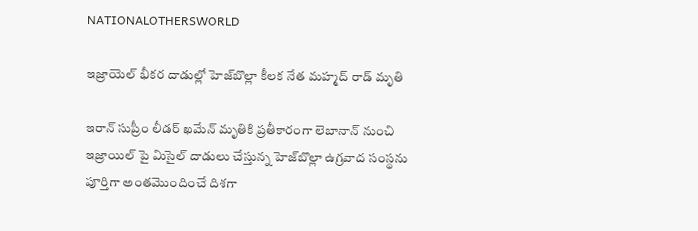NATIONALOTHERSWORLD

ఇజ్రాయెల్ భీకర దాడుల్లో హెజ్‌బొల్లా కీలక నేత మహ్మద్‌ రాడ్‌ మృతి

ఇరాన్ సుప్రీం లీడర్ ఖమేన్ మృతికి ప్రతీకారంగా లెబానాన్ నుంచి ఇజ్రాయిల్ పై మిసైల్ దాడులు చేస్తున్న హెజ్‌బొల్లా ఉగ్రవాద సంస్థను పూర్తిగా అంతమొందించే దిశగా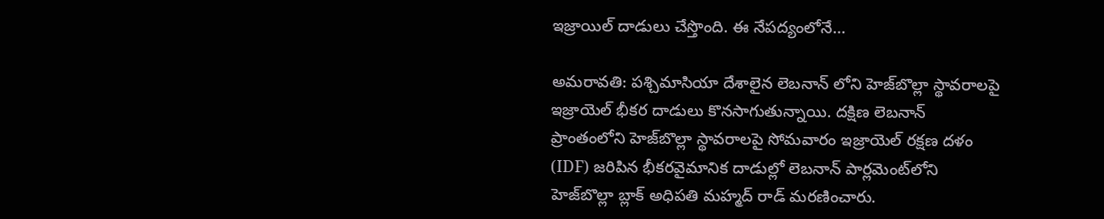ఇజ్రాయిల్ దాడులు చేస్తొంది. ఈ నేపద్యంలోనే…

అమరావతి: పశ్చిమాసియా దేశాలైన లెబనాన్ లోని హెజ్‌బొల్లా స్థావరాలపై ఇజ్రాయెల్ భీకర దాడులు కొనసాగుతున్నాయి. దక్షిణ లెబనాన్‌ ప్రాంతంలోని హెజ్‌బొల్లా స్థావరాలపై సోమవారం ఇజ్రాయెల్‌ రక్షణ దళం (IDF) జరిపిన భీకరవైమానిక దాడుల్లో లెబనాన్‌ పార్లమెంట్‌లోని హెజ్‌బొల్లా బ్లాక్‌ అధిపతి మహ్మద్‌ రాడ్‌ మరణించారు.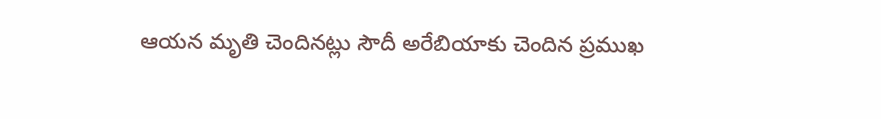ఆయన మృతి చెందినట్లు సౌదీ అరేబియాకు చెందిన ప్రముఖ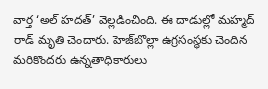వార్త ‘అల్ హదత్’ వెల్లడించింది. ఈ దాడుల్లో మహ్మద్‌ రాడ్‌ మృతి చెందారు. హెజ్‌బొల్లా ఉగ్రసంస్థకు చెందిన మరికొందరు ఉన్నతాధికారులు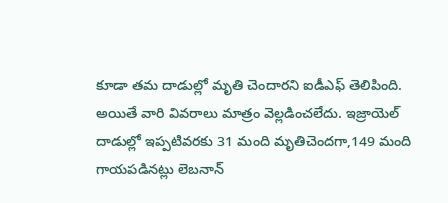కూడా తమ దాడుల్లో మృతి చెందారని ఐడీఎఫ్‌ తెలిపింది. అయితే వారి వివరాలు మాత్రం వెల్లడించలేదు. ఇజ్రాయెల్‌ దాడుల్లో ఇప్పటివరకు 31 మంది మృతిచెందగా,149 మంది గాయపడినట్లు లెబనాన్‌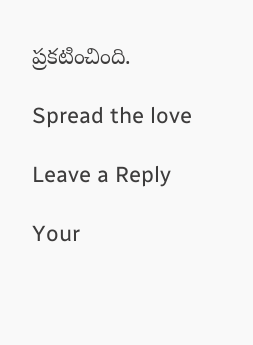ప్రకటించింది.

Spread the love

Leave a Reply

Your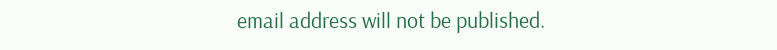email address will not be published.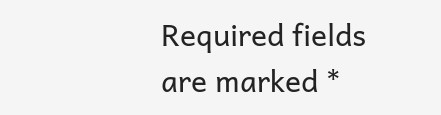Required fields are marked *